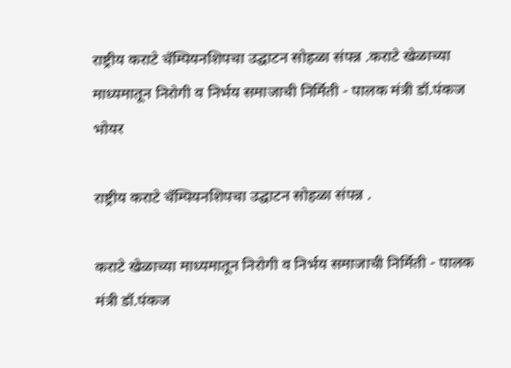राष्ट्रीय कराटे चॅम्पियनशिपचा उद्घाटन सोहळा संपन्न .कराटे खेळाच्या माध्यमातून निरोगी व निर्भय समाजाची निर्मिती - पालक मंत्री डॉ.पंकज भोयर

राष्ट्रीय कराटे चॅम्पियनशिपचा उद्घाटन सोहळा संपन्न .

कराटे खेळाच्या माध्यमातून निरोगी व निर्भय समाजाची निर्मिती - पालक मंत्री डॉ.पंकज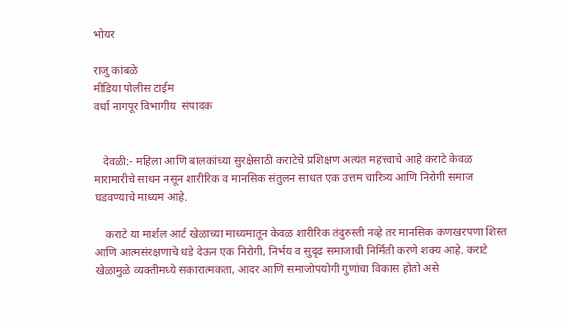भोयर

राजु कांबळे
मीडिया पोलीस टाईम
वर्धा नागपूर विभागीय  संपादक


   देवळी:- महिला आणि बालकांच्या सुरक्षेसाठी कराटेचे प्रशिक्षण अत्यंत महत्त्वाचे आहे कराटे केवळ मारामारीचे साधन नसून शारीरिक व मानसिक संतुलन साधत एक उत्तम चारित्र्य आणि निरोगी समाज घडवण्याचे माध्यम आहे.

    कराटे या मार्शल आर्ट खेळाच्या माध्यमातून केवळ शारीरिक तंदुरुस्ती नव्हे तर मानसिक कणखरपणा शिस्त आणि आत्मसंरक्षणाचे धडे देऊन एक निरोगी, निर्भय व सुदृढ समाजाची निर्मिती करणे शक्य आहे. कराटे खेळामुळे व्यक्तीमध्ये सकारात्मकता, आदर आणि समाजोपयोगी गुणांचा विकास होतो असे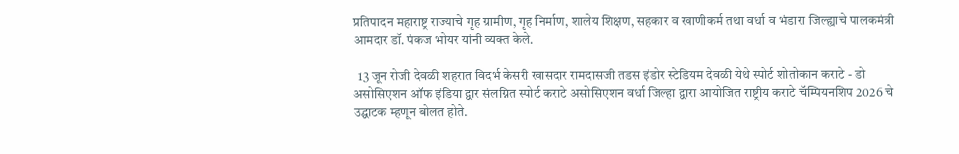प्रतिपादन महाराष्ट्र राज्याचे गृह ग्रामीण, गृह निर्माण, शालेय शिक्षण, सहकार व खाणीकर्म तथा वर्धा व भंडारा जिल्ह्याचे पालकमंत्री आमदार डॉ. पंकज भोयर यांनी व्यक्त केले.

  13 जून रोजी देवळी शहरात विदर्भ केसरी खासदार रामदासजी तडस इंडोर स्टेडियम देवळी येथे स्पोर्ट शोतोकान कराटे - डो असोसिएशन ऑफ इंडिया द्वार संलग्नित स्पोर्ट कराटे असोसिएशन वर्धा जिल्हा द्वारा आयोजित राष्ट्रीय कराटे चॅम्पियनशिप 2026 चे उद्घाटक म्हणून बोलत होते.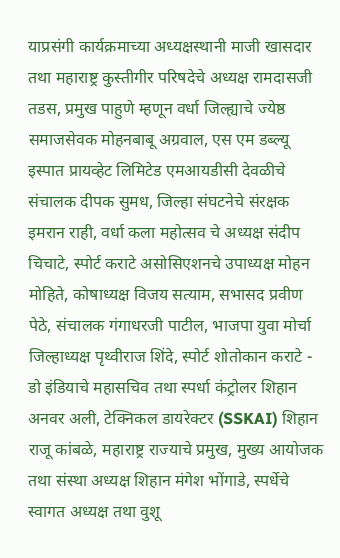याप्रसंगी कार्यक्रमाच्या अध्यक्षस्थानी माजी खासदार तथा महाराष्ट्र कुस्तीगीर परिषदेचे अध्यक्ष रामदासजी तडस, प्रमुख पाहुणे म्हणून वर्धा जिल्ह्याचे ज्येष्ठ समाजसेवक मोहनबाबू अग्रवाल, एस एम डब्ल्यू इस्पात प्रायव्हेट लिमिटेड एमआयडीसी देवळीचे संचालक दीपक सुमध, जिल्हा संघटनेचे संरक्षक इमरान राही, वर्धा कला महोत्सव चे अध्यक्ष संदीप चिचाटे, स्पोर्ट कराटे असोसिएशनचे उपाध्यक्ष मोहन मोहिते, कोषाध्यक्ष विजय सत्याम, सभासद प्रवीण पेठे, संचालक गंगाधरजी पाटील, भाजपा युवा मोर्चा जिल्हाध्यक्ष पृथ्वीराज शिंदे, स्पोर्ट शोतोकान कराटे - डो इंडियाचे महासचिव तथा स्पर्धा कंट्रोलर शिहान अनवर अली, टेक्निकल डायरेक्टर (SSKAI) शिहान राजू कांबळे, महाराष्ट्र राज्याचे प्रमुख, मुख्य आयोजक तथा संस्था अध्यक्ष शिहान मंगेश भोंगाडे, स्पर्धेचे स्वागत अध्यक्ष तथा वुशू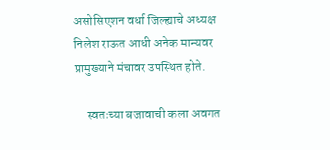असोसिएशन वर्धा जिल्ह्याचे अध्यक्ष निलेश राऊत आधी अनेक मान्यवर प्रामुख्याने मंचावर उपस्थित होते.

     स्वतःच्या बजावाची कला अवगत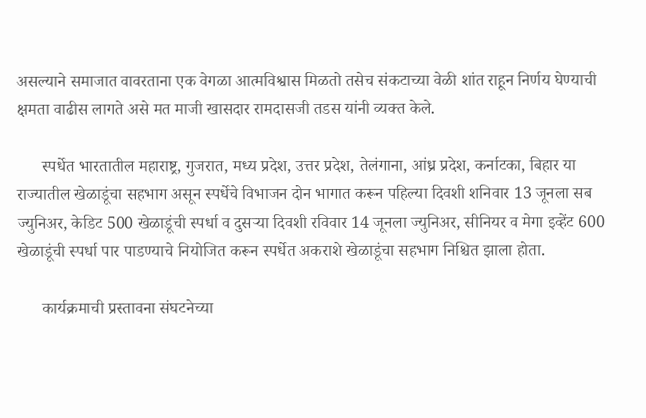असल्याने समाजात वावरताना एक वेगळा आत्मविश्वास मिळतो तसेच संकटाच्या वेळी शांत राहून निर्णय घेण्याची क्षमता वाढीस लागते असे मत माजी खासदार रामदासजी तडस यांनी व्यक्त केले.

      स्पर्धेत भारतातील महाराष्ट्र, गुजरात, मध्य प्रदेश, उत्तर प्रदेश, तेलंगाना, आंध्र प्रदेश, कर्नाटका, बिहार या राज्यातील खेळाडूंचा सहभाग असून स्पर्धेचे विभाजन दोन भागात करून पहिल्या दिवशी शनिवार 13 जूनला सब ज्युनिअर, केडिट 500 खेळाडूंची स्पर्धा व दुसऱ्या दिवशी रविवार 14 जूनला ज्युनिअर, सीनियर व मेगा इव्हेंट 600 खेळाडूंची स्पर्धा पार पाडण्याचे नियोजित करून स्पर्धेत अकराशे खेळाडूंचा सहभाग निश्चित झाला होता.

      कार्यक्रमाची प्रस्तावना संघटनेच्या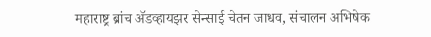महाराष्ट्र ब्रांच ॲडव्हायझर सेन्साई चेतन जाधव, संचालन अभिषेक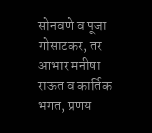सोनवणे व पूजा गोसाटकर, तर आभार मनीषा राऊत व कार्तिक भगत, प्रणय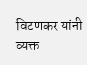विटणकर यांनी व्यक्त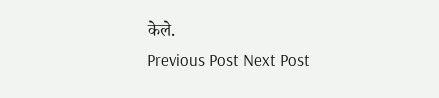केले.
Previous Post Next Post